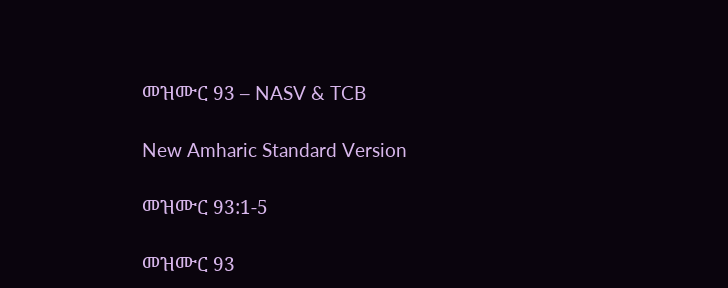መዝሙር 93 – NASV & TCB

New Amharic Standard Version

መዝሙር 93:1-5

መዝሙር 93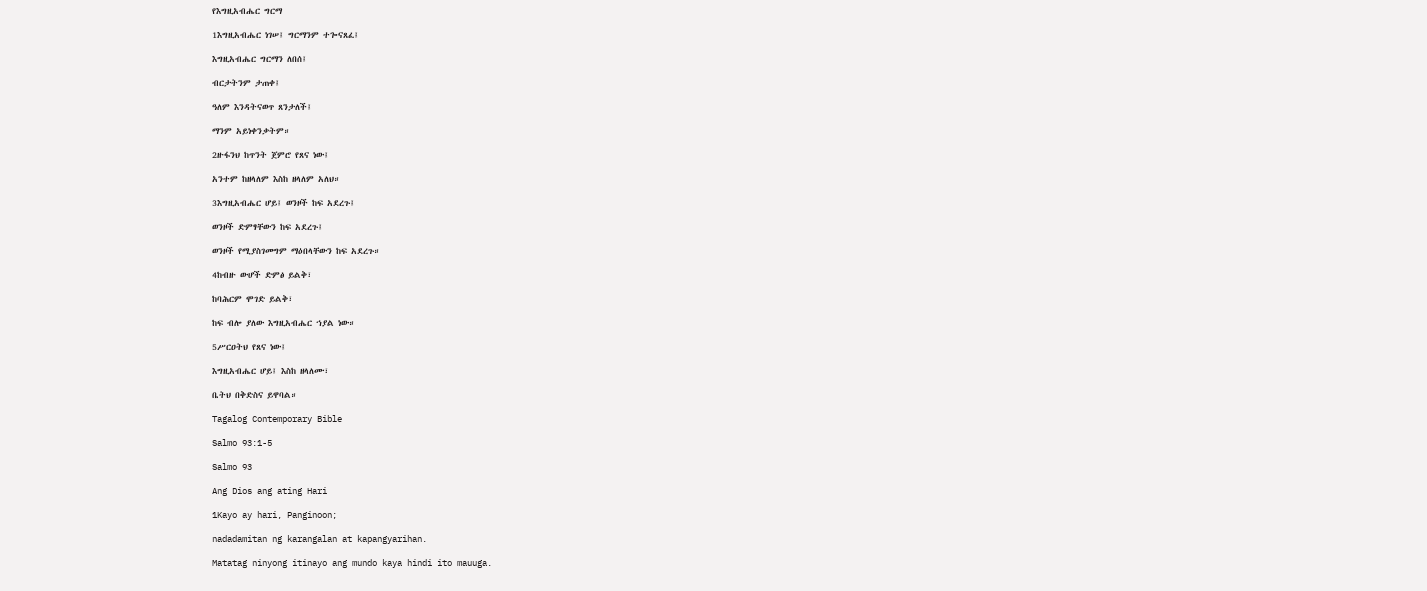የእግዚአብሔር ግርማ

1እግዚአብሔር ነገሠ፤ ግርማንም ተጐናጸፈ፤

እግዚአብሔር ግርማን ለበሰ፤

ብርታትንም ታጠቀ፤

ዓለም እንዳትናወጥ ጸንታለች፤

ማንም አይነቀንቃትም።

2ዙፋንህ ከጥንት ጀምሮ የጸና ነው፤

አንተም ከዘላለም እስከ ዘላለም አለህ።

3እግዚአብሔር ሆይ፤ ወንዞች ከፍ አደረጉ፤

ወንዞች ድምፃቸውን ከፍ አደረጉ፤

ወንዞች የሚያስገመግም ማዕበላቸውን ከፍ አደረጉ።

4ከብዙ ውሆች ድምፅ ይልቅ፣

ከባሕርም ሞገድ ይልቅ፣

ከፍ ብሎ ያለው እግዚአብሔር ኀያል ነው።

5ሥርዐትህ የጸና ነው፤

እግዚአብሔር ሆይ፤ እስከ ዘላለሙ፣

ቤትህ በቅድስና ይዋባል።

Tagalog Contemporary Bible

Salmo 93:1-5

Salmo 93

Ang Dios ang ating Hari

1Kayo ay hari, Panginoon;

nadadamitan ng karangalan at kapangyarihan.

Matatag ninyong itinayo ang mundo kaya hindi ito mauuga.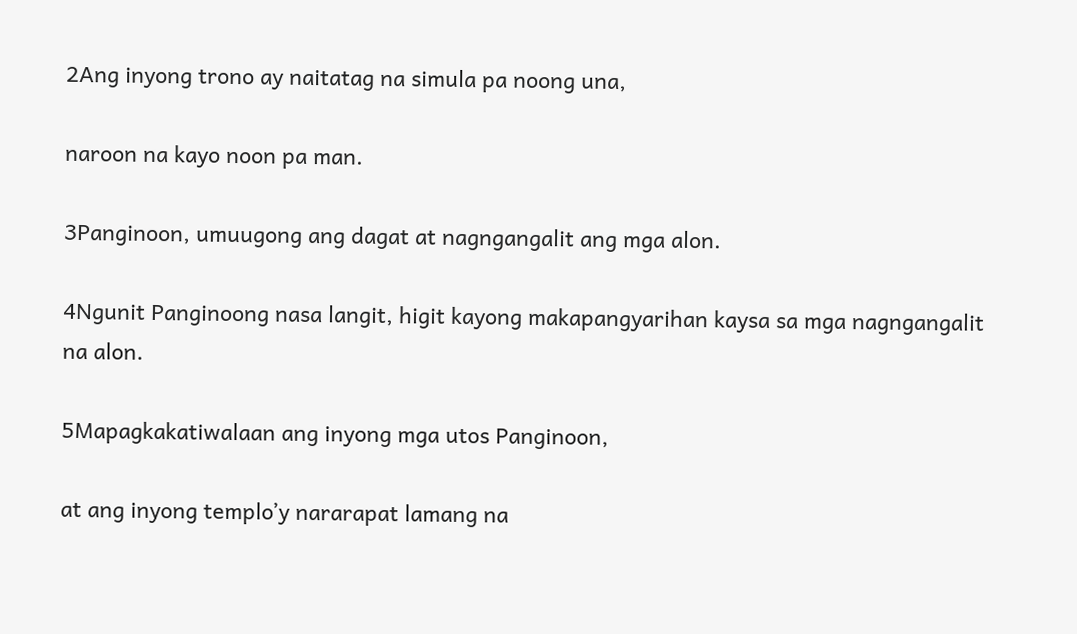2Ang inyong trono ay naitatag na simula pa noong una,

naroon na kayo noon pa man.

3Panginoon, umuugong ang dagat at nagngangalit ang mga alon.

4Ngunit Panginoong nasa langit, higit kayong makapangyarihan kaysa sa mga nagngangalit na alon.

5Mapagkakatiwalaan ang inyong mga utos Panginoon,

at ang inyong temploʼy nararapat lamang na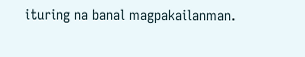ituring na banal magpakailanman.